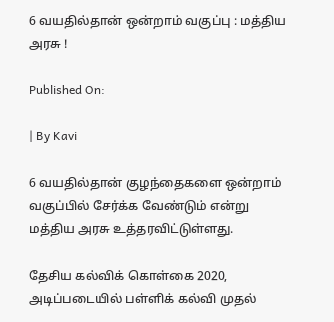6 வயதில்தான் ஒன்றாம் வகுப்பு : மத்திய அரசு !

Published On:

| By Kavi

6 வயதில்தான் குழந்தைகளை ஒன்றாம் வகுப்பில் சேர்க்க வேண்டும் என்று மத்திய அரசு உத்தரவிட்டுள்ளது.

தேசிய கல்விக் கொள்கை 2020, அடிப்படையில் பள்ளிக் கல்வி முதல்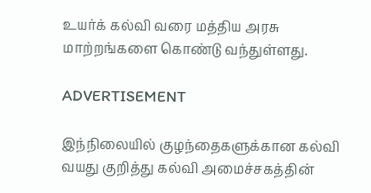உயர்க் கல்வி வரை மத்திய அரசு மாற்றங்களை கொண்டு வந்துள்ளது.

ADVERTISEMENT

இந்நிலையில் குழந்தைகளுக்கான கல்வி வயது குறித்து கல்வி அமைச்சகத்தின்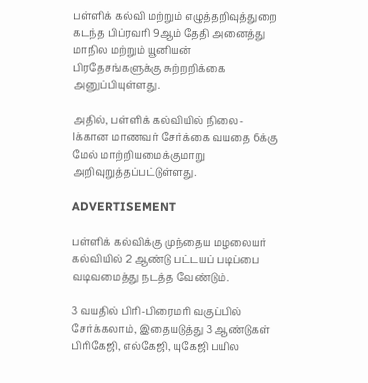பள்ளிக் கல்வி மற்றும் எழுத்தறிவுத்துறை கடந்த பிப்ரவரி 9ஆம் தேதி அனைத்து மாநில மற்றும் யூனியன் பிரதேசங்களுக்கு சுற்றறிக்கை அனுப்பியுள்ளது.

அதில், பள்ளிக் கல்வியில் நிலை-Iக்கான மாணவர் சேர்க்கை வயதை 6க்கு மேல் மாற்றியமைக்குமாறு அறிவுறுத்தப்பட்டுள்ளது.

ADVERTISEMENT

பள்ளிக் கல்விக்கு முந்தைய மழலையர் கல்வியில் 2 ஆண்டு பட்டயப் படிப்பை வடிவமைத்து நடத்த வேண்டும்.

3 வயதில் பிரி-பிரைமரி வகுப்பில் சேர்க்கலாம், இதையடுத்து 3 ஆண்டுகள் பிரிகேஜி, எல்கேஜி, யுகேஜி பயில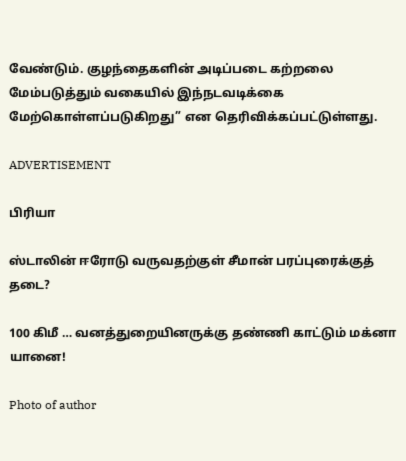வேண்டும். குழந்தைகளின் அடிப்படை கற்றலை மேம்படுத்தும் வகையில் இந்நடவடிக்கை மேற்கொள்ளப்படுகிறது” என தெரிவிக்கப்பட்டுள்ளது.

ADVERTISEMENT

பிரியா

ஸ்டாலின் ஈரோடு வருவதற்குள் சீமான் பரப்புரைக்குத் தடை?

100 கிமீ … வனத்துறையினருக்கு தண்ணி காட்டும் மக்னா யானை!

Photo of author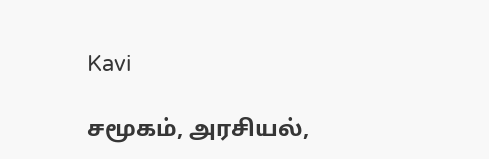Kavi

சமூகம், அரசியல்,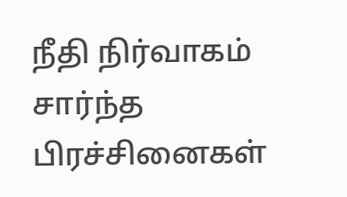நீதி நிர்வாகம் சார்ந்த பிரச்சினைகள்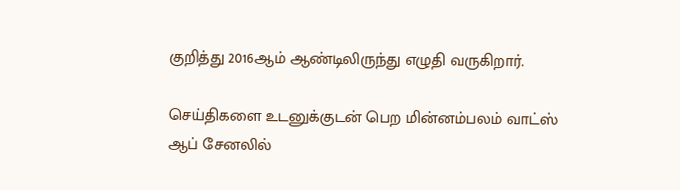குறித்து 2016ஆம் ஆண்டிலிருந்து எழுதி வருகிறார்.

செய்திகளை உடனுக்குடன் பெற மின்னம்பலம் வாட்ஸ் ஆப் சேனலில்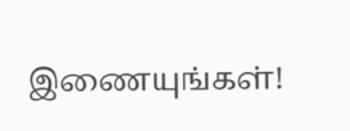இணையுங்கள்!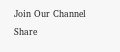Join Our Channel
Share